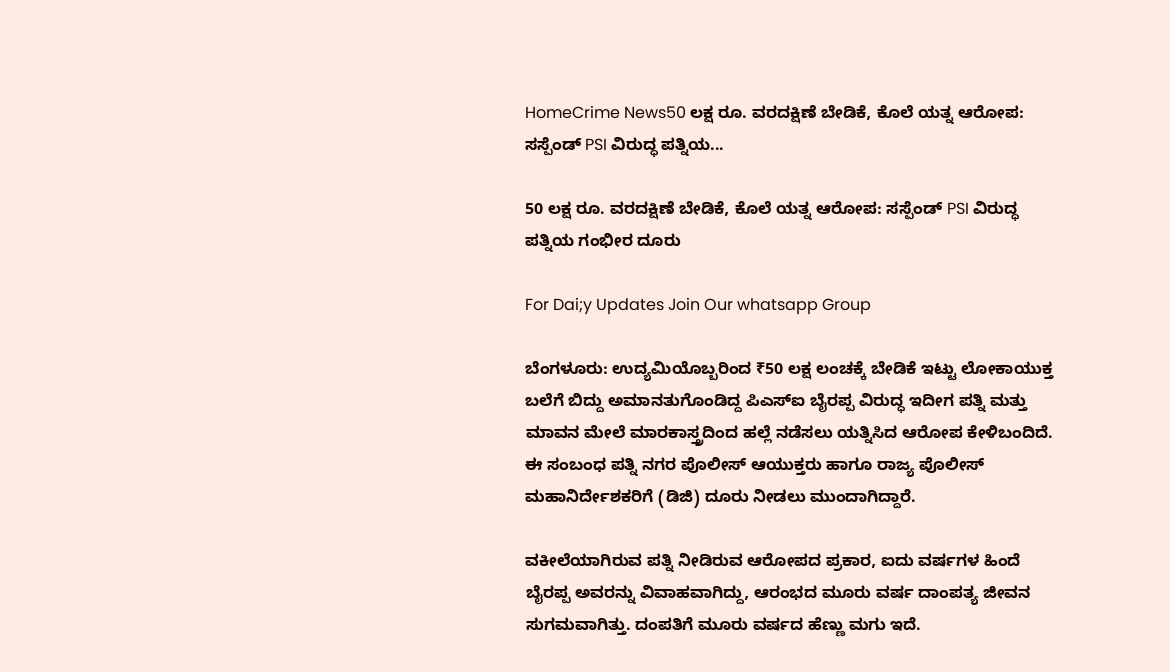HomeCrime News50 ಲಕ್ಷ ರೂ. ವರದಕ್ಷಿಣೆ ಬೇಡಿಕೆ, ಕೊಲೆ ಯತ್ನ ಆರೋಪ: ಸಸ್ಪೆಂಡ್ PSI ವಿರುದ್ಧ ಪತ್ನಿಯ...

50 ಲಕ್ಷ ರೂ. ವರದಕ್ಷಿಣೆ ಬೇಡಿಕೆ, ಕೊಲೆ ಯತ್ನ ಆರೋಪ: ಸಸ್ಪೆಂಡ್ PSI ವಿರುದ್ಧ ಪತ್ನಿಯ ಗಂಭೀರ ದೂರು

For Dai;y Updates Join Our whatsapp Group

ಬೆಂಗಳೂರು: ಉದ್ಯಮಿಯೊಬ್ಬರಿಂದ ₹50 ಲಕ್ಷ ಲಂಚಕ್ಕೆ ಬೇಡಿಕೆ ಇಟ್ಟು ಲೋಕಾಯುಕ್ತ ಬಲೆಗೆ ಬಿದ್ದು ಅಮಾನತುಗೊಂಡಿದ್ದ ಪಿಎಸ್‌ಐ ಬೈರಪ್ಪ ವಿರುದ್ಧ ಇದೀಗ ಪತ್ನಿ ಮತ್ತು ಮಾವನ ಮೇಲೆ ಮಾರಕಾಸ್ತ್ರದಿಂದ ಹಲ್ಲೆ ನಡೆಸಲು ಯತ್ನಿಸಿದ ಆರೋಪ ಕೇಳಿಬಂದಿದೆ. ಈ ಸಂಬಂಧ ಪತ್ನಿ ನಗರ ಪೊಲೀಸ್ ಆಯುಕ್ತರು ಹಾಗೂ ರಾಜ್ಯ ಪೊಲೀಸ್ ಮಹಾನಿರ್ದೇಶಕರಿಗೆ (ಡಿಜಿ) ದೂರು ನೀಡಲು ಮುಂದಾಗಿದ್ದಾರೆ.

ವಕೀಲೆಯಾಗಿರುವ ಪತ್ನಿ ನೀಡಿರುವ ಆರೋಪದ ಪ್ರಕಾರ, ಐದು ವರ್ಷಗಳ ಹಿಂದೆ ಬೈರಪ್ಪ ಅವರನ್ನು ವಿವಾಹವಾಗಿದ್ದು, ಆರಂಭದ ಮೂರು ವರ್ಷ ದಾಂಪತ್ಯ ಜೀವನ ಸುಗಮವಾಗಿತ್ತು. ದಂಪತಿಗೆ ಮೂರು ವರ್ಷದ ಹೆಣ್ಣು ಮಗು ಇದೆ.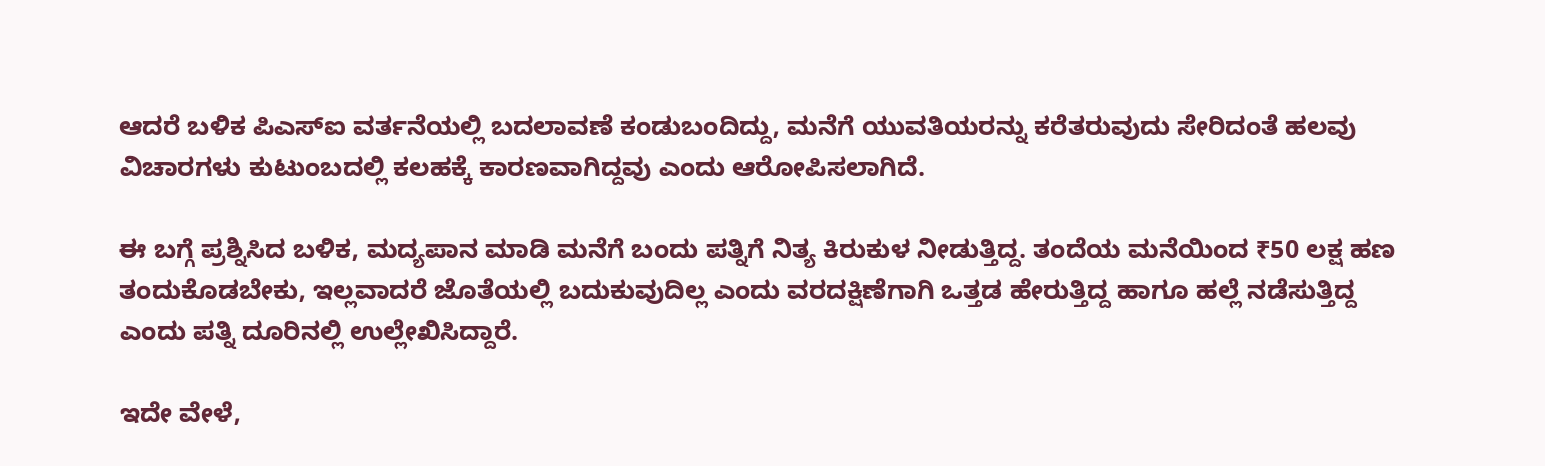ಆದರೆ ಬಳಿಕ ಪಿಎಸ್‌ಐ ವರ್ತನೆಯಲ್ಲಿ ಬದಲಾವಣೆ ಕಂಡುಬಂದಿದ್ದು, ಮನೆಗೆ ಯುವತಿಯರನ್ನು ಕರೆತರುವುದು ಸೇರಿದಂತೆ ಹಲವು ವಿಚಾರಗಳು ಕುಟುಂಬದಲ್ಲಿ ಕಲಹಕ್ಕೆ ಕಾರಣವಾಗಿದ್ದವು ಎಂದು ಆರೋಪಿಸಲಾಗಿದೆ.

ಈ ಬಗ್ಗೆ ಪ್ರಶ್ನಿಸಿದ ಬಳಿಕ, ಮದ್ಯಪಾನ ಮಾಡಿ ಮನೆಗೆ ಬಂದು ಪತ್ನಿಗೆ ನಿತ್ಯ ಕಿರುಕುಳ ನೀಡುತ್ತಿದ್ದ. ತಂದೆಯ ಮನೆಯಿಂದ ₹50 ಲಕ್ಷ ಹಣ ತಂದುಕೊಡಬೇಕು, ಇಲ್ಲವಾದರೆ ಜೊತೆಯಲ್ಲಿ ಬದುಕುವುದಿಲ್ಲ ಎಂದು ವರದಕ್ಷಿಣೆಗಾಗಿ ಒತ್ತಡ ಹೇರುತ್ತಿದ್ದ ಹಾಗೂ ಹಲ್ಲೆ ನಡೆಸುತ್ತಿದ್ದ ಎಂದು ಪತ್ನಿ ದೂರಿನಲ್ಲಿ ಉಲ್ಲೇಖಿಸಿದ್ದಾರೆ.

ಇದೇ ವೇಳೆ,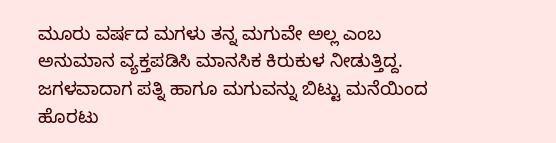ಮೂರು ವರ್ಷದ ಮಗಳು ತನ್ನ ಮಗುವೇ ಅಲ್ಲ ಎಂಬ ಅನುಮಾನ ವ್ಯಕ್ತಪಡಿಸಿ ಮಾನಸಿಕ ಕಿರುಕುಳ ನೀಡುತ್ತಿದ್ದ. ಜಗಳವಾದಾಗ ಪತ್ನಿ ಹಾಗೂ ಮಗುವನ್ನು ಬಿಟ್ಟು ಮನೆಯಿಂದ ಹೊರಟು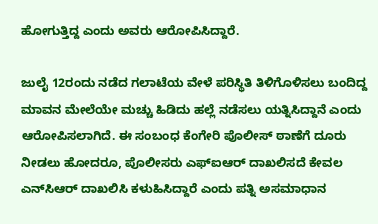ಹೋಗುತ್ತಿದ್ದ ಎಂದು ಅವರು ಆರೋಪಿಸಿದ್ದಾರೆ.

ಜುಲೈ 12ರಂದು ನಡೆದ ಗಲಾಟೆಯ ವೇಳೆ ಪರಿಸ್ಥಿತಿ ತಿಳಿಗೊಳಿಸಲು ಬಂದಿದ್ದ ಮಾವನ ಮೇಲೆಯೇ ಮಚ್ಚು ಹಿಡಿದು ಹಲ್ಲೆ ನಡೆಸಲು ಯತ್ನಿಸಿದ್ದಾನೆ ಎಂದು ಆರೋಪಿಸಲಾಗಿದೆ. ಈ ಸಂಬಂಧ ಕೆಂಗೇರಿ ಪೊಲೀಸ್ ಠಾಣೆಗೆ ದೂರು ನೀಡಲು ಹೋದರೂ, ಪೊಲೀಸರು ಎಫ್‌ಐಆರ್ ದಾಖಲಿಸದೆ ಕೇವಲ ಎನ್‌ಸಿಆರ್ ದಾಖಲಿಸಿ ಕಳುಹಿಸಿದ್ದಾರೆ ಎಂದು ಪತ್ನಿ ಅಸಮಾಧಾನ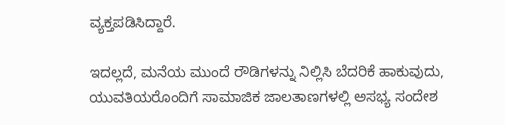ವ್ಯಕ್ತಪಡಿಸಿದ್ದಾರೆ.

ಇದಲ್ಲದೆ, ಮನೆಯ ಮುಂದೆ ರೌಡಿಗಳನ್ನು ನಿಲ್ಲಿಸಿ ಬೆದರಿಕೆ ಹಾಕುವುದು, ಯುವತಿಯರೊಂದಿಗೆ ಸಾಮಾಜಿಕ ಜಾಲತಾಣಗಳಲ್ಲಿ ಅಸಭ್ಯ ಸಂದೇಶ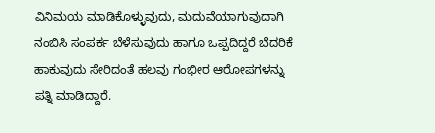ವಿನಿಮಯ ಮಾಡಿಕೊಳ್ಳುವುದು, ಮದುವೆಯಾಗುವುದಾಗಿ ನಂಬಿಸಿ ಸಂಪರ್ಕ ಬೆಳೆಸುವುದು ಹಾಗೂ ಒಪ್ಪದಿದ್ದರೆ ಬೆದರಿಕೆ ಹಾಕುವುದು ಸೇರಿದಂತೆ ಹಲವು ಗಂಭೀರ ಆರೋಪಗಳನ್ನು ಪತ್ನಿ ಮಾಡಿದ್ದಾರೆ.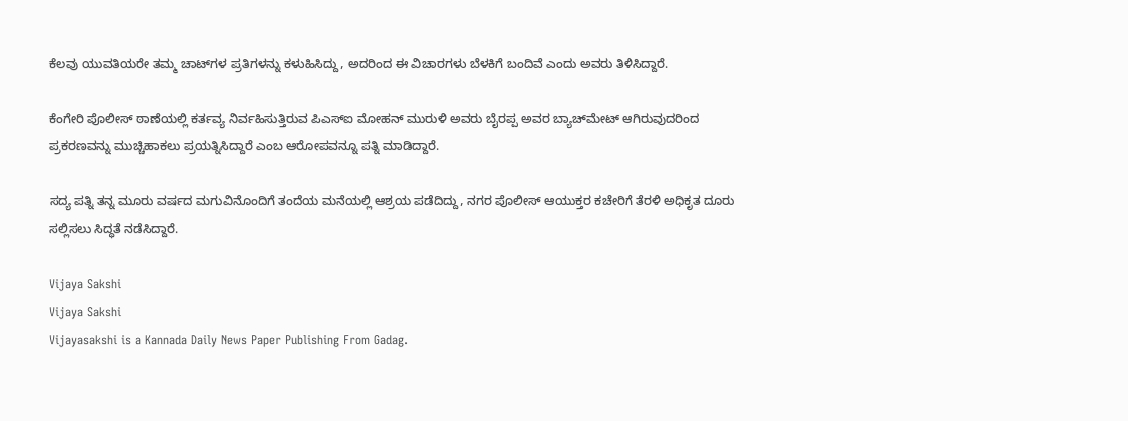ಕೆಲವು ಯುವತಿಯರೇ ತಮ್ಮ ಚಾಟ್‌ಗಳ ಪ್ರತಿಗಳನ್ನು ಕಳುಹಿಸಿದ್ದು, ಅದರಿಂದ ಈ ವಿಚಾರಗಳು ಬೆಳಕಿಗೆ ಬಂದಿವೆ ಎಂದು ಅವರು ತಿಳಿಸಿದ್ದಾರೆ.

ಕೆಂಗೇರಿ ಪೊಲೀಸ್ ಠಾಣೆಯಲ್ಲಿ ಕರ್ತವ್ಯ ನಿರ್ವಹಿಸುತ್ತಿರುವ ಪಿಎಸ್‌ಐ ಮೋಹನ್ ಮುರುಳಿ ಅವರು ಬೈರಪ್ಪ ಅವರ ಬ್ಯಾಚ್‌ಮೇಟ್ ಆಗಿರುವುದರಿಂದ ಪ್ರಕರಣವನ್ನು ಮುಚ್ಚಿಹಾಕಲು ಪ್ರಯತ್ನಿಸಿದ್ದಾರೆ ಎಂಬ ಆರೋಪವನ್ನೂ ಪತ್ನಿ ಮಾಡಿದ್ದಾರೆ.

ಸದ್ಯ ಪತ್ನಿ ತನ್ನ ಮೂರು ವರ್ಷದ ಮಗುವಿನೊಂದಿಗೆ ತಂದೆಯ ಮನೆಯಲ್ಲಿ ಆಶ್ರಯ ಪಡೆದಿದ್ದು, ನಗರ ಪೊಲೀಸ್ ಆಯುಕ್ತರ ಕಚೇರಿಗೆ ತೆರಳಿ ಅಧಿಕೃತ ದೂರು ಸಲ್ಲಿಸಲು ಸಿದ್ಧತೆ ನಡೆಸಿದ್ದಾರೆ.

Vijaya Sakshi
Vijaya Sakshi
Vijayasakshi is a Kannada Daily News Paper Publishing From Gadag.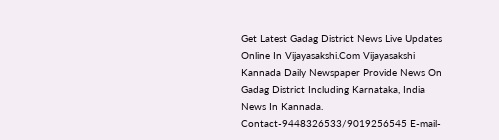Get Latest Gadag District News Live Updates Online In Vijayasakshi.Com Vijayasakshi Kannada Daily Newspaper Provide News On Gadag District Including Karnataka, India News In Kannada. Contact-9448326533/9019256545 E-mail-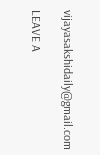vijayasakshidaily@gmail.com

LEAVE A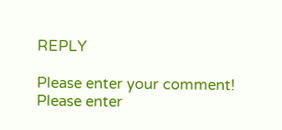REPLY

Please enter your comment!
Please enter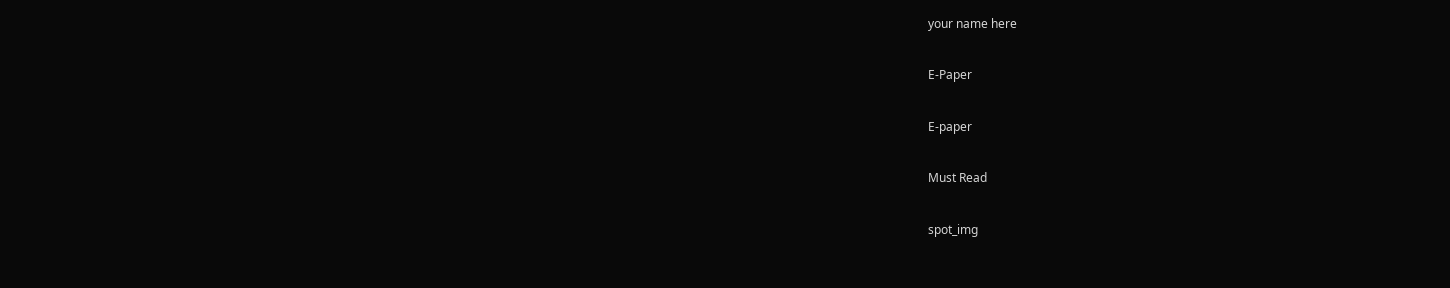your name here

E-Paper

E-paper

Must Read

spot_img